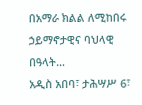በአማራ ክልል ለሚከበሩ ኃይማኖታዊና ባህላዊ በዓላት…
አዲስ አበባ፣ ታሕሣሥ 6፣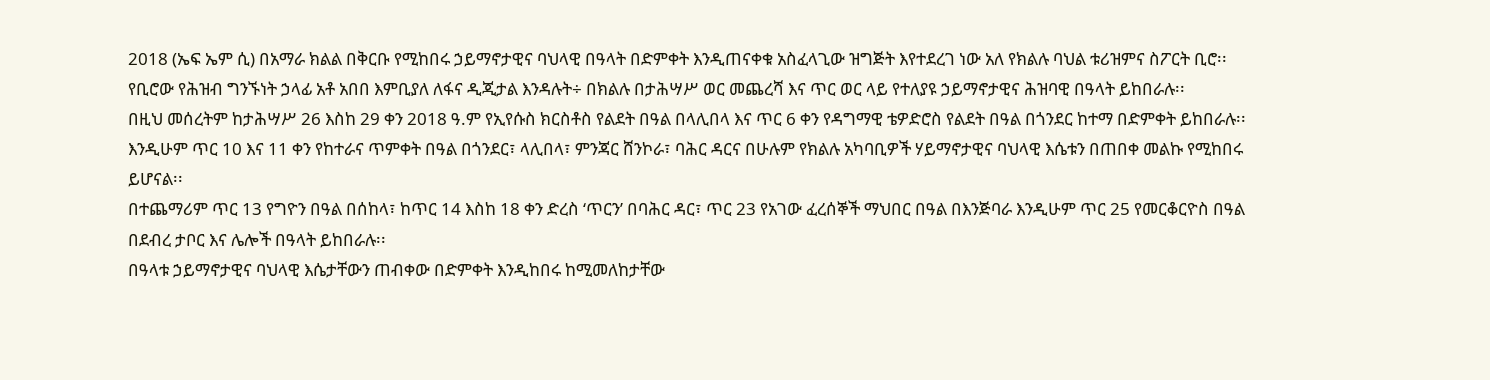2018 (ኤፍ ኤም ሲ) በአማራ ክልል በቅርቡ የሚከበሩ ኃይማኖታዊና ባህላዊ በዓላት በድምቀት እንዲጠናቀቁ አስፈላጊው ዝግጅት እየተደረገ ነው አለ የክልሉ ባህል ቱሪዝምና ስፖርት ቢሮ፡፡
የቢሮው የሕዝብ ግንኙነት ኃላፊ አቶ አበበ እምቢያለ ለፋና ዲጂታል እንዳሉት÷ በክልሉ በታሕሣሥ ወር መጨረሻ እና ጥር ወር ላይ የተለያዩ ኃይማኖታዊና ሕዝባዊ በዓላት ይከበራሉ፡፡
በዚህ መሰረትም ከታሕሣሥ 26 እስከ 29 ቀን 2018 ዓ.ም የኢየሱስ ክርስቶስ የልደት በዓል በላሊበላ እና ጥር 6 ቀን የዳግማዊ ቴዎድሮስ የልደት በዓል በጎንደር ከተማ በድምቀት ይከበራሉ፡፡
እንዲሁም ጥር 10 እና 11 ቀን የከተራና ጥምቀት በዓል በጎንደር፣ ላሊበላ፣ ምንጃር ሸንኮራ፣ ባሕር ዳርና በሁሉም የክልሉ አካባቢዎች ሃይማኖታዊና ባህላዊ እሴቱን በጠበቀ መልኩ የሚከበሩ ይሆናል፡፡
በተጨማሪም ጥር 13 የግዮን በዓል በሰከላ፣ ከጥር 14 እስከ 18 ቀን ድረስ ‘ጥርን’ በባሕር ዳር፣ ጥር 23 የአገው ፈረሰኞች ማህበር በዓል በእንጅባራ እንዲሁም ጥር 25 የመርቆርዮስ በዓል በደብረ ታቦር እና ሌሎች በዓላት ይከበራሉ፡፡
በዓላቱ ኃይማኖታዊና ባህላዊ እሴታቸውን ጠብቀው በድምቀት እንዲከበሩ ከሚመለከታቸው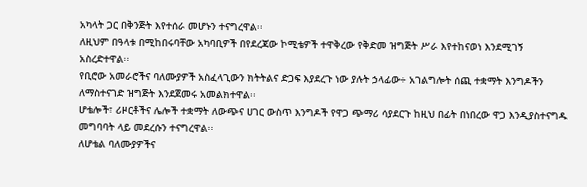አካላት ጋር በቅንጅት እየተሰራ መሆኑን ተናግረዋል፡፡
ለዚህም በዓላቱ በሚከበሩባቸው አካባቢዎች በየደረጃው ኮሚቴዎች ተዋቅረው የቅድመ ዝግጅት ሥራ እየተከናወነ እንደሚገኝ አስረድተዋል፡፡
የቢሮው አመራሮችና ባለሙያዎች አስፈላጊውን ክትትልና ድጋፍ እያደረጉ ነው ያሉት ኃላፊው÷ አገልግሎት ሰጪ ተቋማት እንግዶችን ለማስተናገድ ዝግጅት እንደጀመሩ አመልክተዋል፡፡
ሆቴሎች፣ ሪዞርቶችና ሌሎች ተቋማት ለውጭና ሀገር ውስጥ እንግዶች የዋጋ ጭማሪ ሳያደርጉ ከዚህ በፊት በነበረው ዋጋ እንዲያስተናግዱ መግባባት ላይ መደረሱን ተናግረዋል፡፡
ለሆቴል ባለሙያዎችና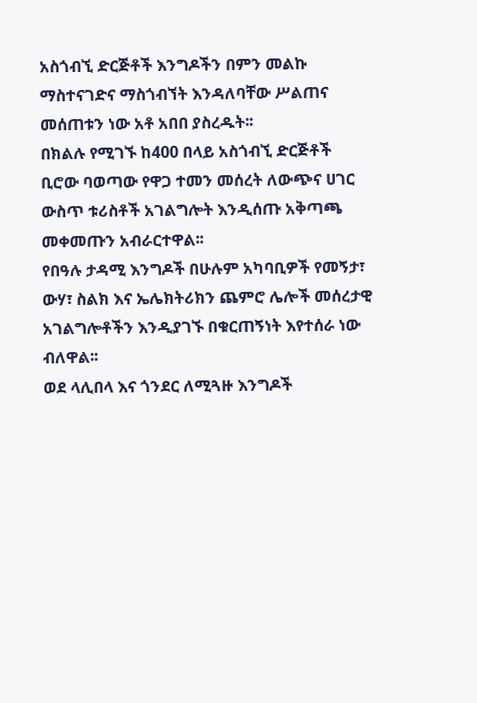አስጎብኚ ድርጅቶች እንግዶችን በምን መልኩ ማስተናገድና ማስጎብኘት እንዳለባቸው ሥልጠና መሰጠቱን ነው አቶ አበበ ያስረዱት፡፡
በክልሉ የሚገኙ ከ400 በላይ አስጎብኚ ድርጅቶች ቢሮው ባወጣው የዋጋ ተመን መሰረት ለውጭና ሀገር ውስጥ ቱሪስቶች አገልግሎት እንዲሰጡ አቅጣጫ መቀመጡን አብራርተዋል፡፡
የበዓሉ ታዳሚ እንግዶች በሁሉም አካባቢዎች የመኝታ፣ ውሃ፣ ስልክ እና ኤሌክትሪክን ጨምሮ ሌሎች መሰረታዊ አገልግሎቶችን እንዲያገኙ በቁርጠኝነት እየተሰራ ነው ብለዋል፡፡
ወደ ላሊበላ እና ጎንደር ለሚጓዙ እንግዶች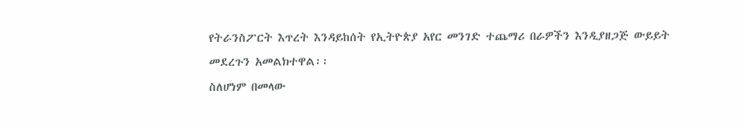የትራንስፖርት እጥረት እንዳይከሰት የኢትዮጵያ አየር መንገድ ተጨማሪ በራዎችን እንዲያዘጋጅ ውይይት መደረጉን አመልክተዋል፡፡
ስለሆነም በመላው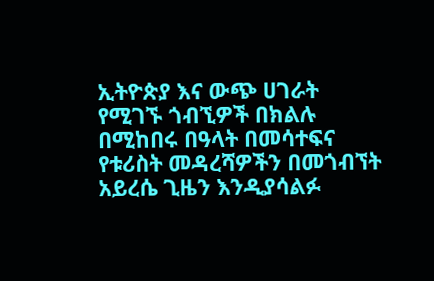ኢትዮጵያ እና ውጭ ሀገራት የሚገኙ ጎብኚዎች በክልሉ በሚከበሩ በዓላት በመሳተፍና የቱሪስት መዳረሻዎችን በመጎብኘት አይረሴ ጊዜን እንዲያሳልፉ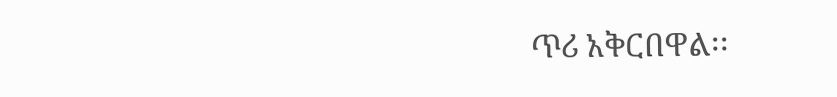ጥሪ አቅርበዋል፡፡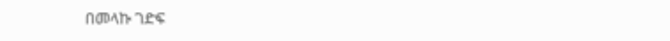በመላኩ ገድፍ